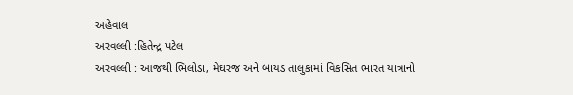અહેવાલ
અરવલ્લી :હિતેન્દ્ર પટેલ
અરવલ્લી : આજથી ભિલોડા, મેઘરજ અને બાયડ તાલુકામાં વિકસિત ભારત યાત્રાનો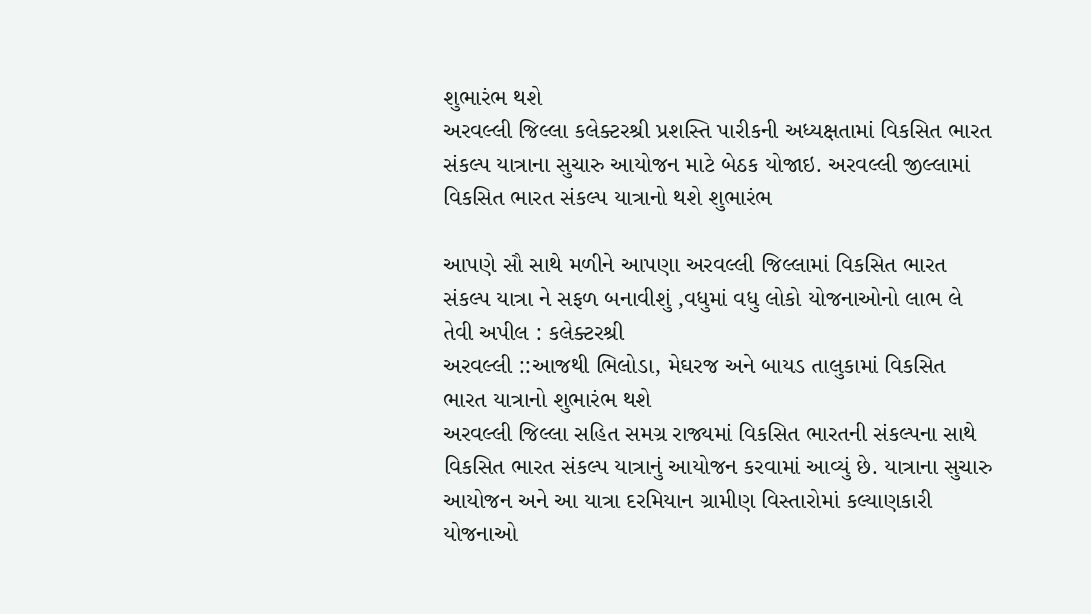શુભારંભ થશે
અરવલ્લી જિલ્લા કલેક્ટરશ્રી પ્રશસ્તિ પારીકની અધ્યક્ષતામાં વિકસિત ભારત સંકલ્પ યાત્રાના સુચારુ આયોજન માટે બેઠક યોજાઇ. અરવલ્લી જીલ્લામાં વિકસિત ભારત સંકલ્પ યાત્રાનો થશે શુભારંભ

આપણે સૌ સાથે મળીને આપણા અરવલ્લી જિલ્લામાં વિકસિત ભારત સંકલ્પ યાત્રા ને સફળ બનાવીશું ,વધુમાં વધુ લોકો યોજનાઓનો લાભ લે તેવી અપીલ : કલેક્ટરશ્રી
અરવલ્લી ::આજથી ભિલોડા, મેઘરજ અને બાયડ તાલુકામાં વિકસિત ભારત યાત્રાનો શુભારંભ થશે
અરવલ્લી જિલ્લા સહિત સમગ્ર રાજ્યમાં વિકસિત ભારતની સંકલ્પના સાથે વિકસિત ભારત સંકલ્પ યાત્રાનું આયોજન કરવામાં આવ્યું છે. યાત્રાના સુચારુ આયોજન અને આ યાત્રા દરમિયાન ગ્રામીણ વિસ્તારોમાં કલ્યાણકારી યોજનાઓ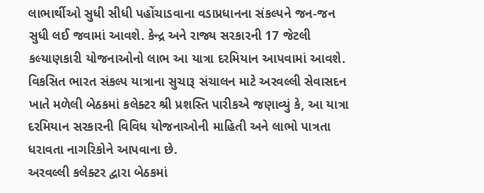લાભાર્થીઓ સુધી સીધી પહોંચાડવાના વડાપ્રધાનના સંકલ્પને જન-જન સુધી લઈ જવામાં આવશે. કેન્દ્ર અને રાજ્ય સરકારની 17 જેટલી કલ્યાણકારી યોજનાઓનો લાભ આ યાત્રા દરમિયાન આપવામાં આવશે. વિકસિત ભારત સંકલ્પ યાત્રાના સુચારૂ સંચાલન માટે અરવલ્લી સેવાસદન ખાતે મળેલી બેઠકમાં કલેક્ટર શ્રી પ્રશસ્તિ પારીકએ જણાવ્યું કે, આ યાત્રા દરમિયાન સરકારની વિવિધ યોજનાઓની માહિતી અને લાભો પાત્રતા ધરાવતા નાગરિકોને આપવાના છે.
અરવલ્લી કલેક્ટર દ્વારા બેઠકમાં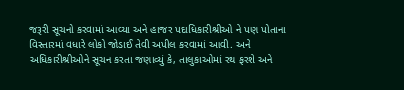જરૂરી સૂચનો કરવામાં આવ્યા અને હાજર પદાધિકારીશ્રીઓ ને પણ પોતાના વિસ્તારમાં વધારે લોકો જોડાઈ તેવી અપીલ કરવામાં આવી. અને અધિકારીશ્રીઓને સૂચન કરતા જણાવ્યું કે, તાલુકાઓમાં રથ ફરશે અને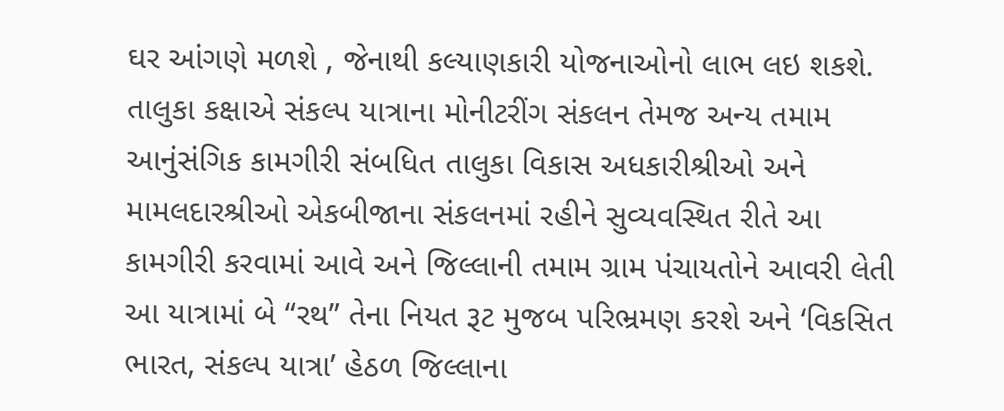ઘર આંગણે મળશે , જેનાથી કલ્યાણકારી યોજનાઓનો લાભ લઇ શકશે. તાલુકા કક્ષાએ સંકલ્પ યાત્રાના મોનીટરીંગ સંકલન તેમજ અન્ય તમામ આનુંસંગિક કામગીરી સંબધિત તાલુકા વિકાસ અધકારીશ્રીઓ અને મામલદારશ્રીઓ એકબીજાના સંકલનમાં રહીને સુવ્યવસ્થિત રીતે આ કામગીરી કરવામાં આવે અને જિલ્લાની તમામ ગ્રામ પંચાયતોને આવરી લેતી આ યાત્રામાં બે “રથ” તેના નિયત રૂટ મુજબ પરિભ્રમણ કરશે અને ‘વિકસિત ભારત, સંકલ્પ યાત્રા’ હેઠળ જિલ્લાના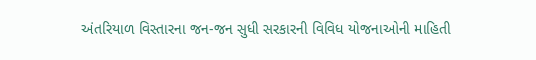અંતરિયાળ વિસ્તારના જન-જન સુધી સરકારની વિવિધ યોજનાઓની માહિતી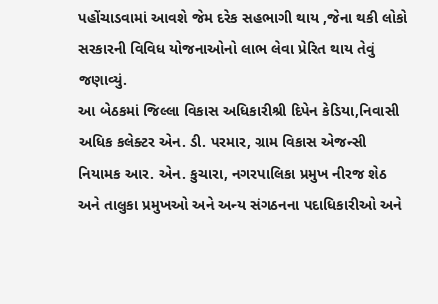પહોંચાડવામાં આવશે જેમ દરેક સહભાગી થાય ,જેના થકી લોકો સરકારની વિવિધ યોજનાઓનો લાભ લેવા પ્રેરિત થાય તેવું જણાવ્યું.
આ બેઠકમાં જિલ્લા વિકાસ અધિકારીશ્રી દિપેન કેડિયા,નિવાસી અધિક કલેક્ટર એન. ડી. પરમાર, ગ્રામ વિકાસ એજન્સી નિયામક આર. એન. કુચારા, નગરપાલિકા પ્રમુખ નીરજ શેઠ અને તાલુકા પ્રમુખઓ અને અન્ય સંગઠનના પદાધિકારીઓ અને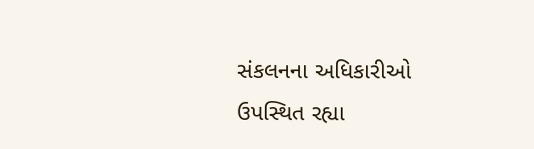સંકલનના અધિકારીઓ ઉપસ્થિત રહ્યા